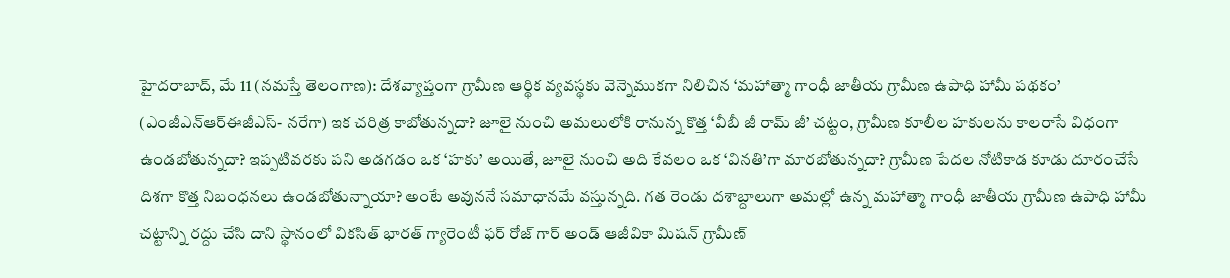హైదరాబాద్, మే 11 (నమస్తే తెలంగాణ): దేశవ్యాప్తంగా గ్రామీణ ఆర్థిక వ్యవస్థకు వెన్నెముకగా నిలిచిన ‘మహాత్మా గాంధీ జాతీయ గ్రామీణ ఉపాధి హామీ పథకం’ (ఎంజీఎన్ఆర్ఈజీఎస్- నరేగా) ఇక చరిత్ర కాబోతున్నదా? జూలై నుంచి అమలులోకి రానున్న కొత్త ‘వీబీ జీ రామ్ జీ’ చట్టం, గ్రామీణ కూలీల హకులను కాలరాసే విధంగా ఉండబోతున్నదా? ఇప్పటివరకు పని అడగడం ఒక ‘హకు’ అయితే, జూలై నుంచి అది కేవలం ఒక ‘వినతి’గా మారబోతున్నదా? గ్రామీణ పేదల నోటికాడ కూడు దూరంచేసే దిశగా కొత్త నిబంధనలు ఉండబోతున్నాయా? అంటే అవుననే సమాధానమే వస్తున్నది. గత రెండు దశాబ్దాలుగా అమల్లో ఉన్న మహాత్మా గాంధీ జాతీయ గ్రామీణ ఉపాధి హామీ చట్టాన్ని రద్దు చేసి దాని స్థానంలో వికసిత్ భారత్ గ్యారెంటీ ఫర్ రోజ్ గార్ అండ్ ఆజీవికా మిషన్ గ్రామీణ్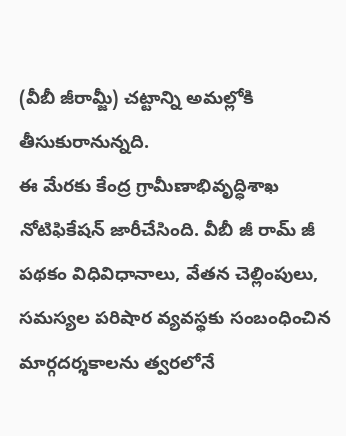(వీబీ జీరామ్జీ) చట్టాన్ని అమల్లోకి తీసుకురానున్నది.
ఈ మేరకు కేంద్ర గ్రామీణాభివృద్ధిశాఖ నోటిఫికేషన్ జారీచేసింది. వీబీ జీ రామ్ జీ పథకం విధివిధానాలు, వేతన చెల్లింపులు, సమస్యల పరిషార వ్యవస్థకు సంబంధించిన మార్గదర్శకాలను త్వరలోనే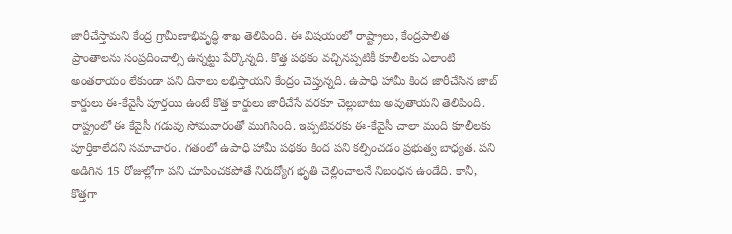జారీచేస్తామని కేంద్ర గ్రామీణాభివృద్ధి శాఖ తెలిపింది. ఈ విషయంలో రాష్ట్రాలు, కేంద్రపాలిత ప్రాంతాలను సంప్రదించాల్సి ఉన్నట్టు పేర్కొన్నది. కొత్త పథకం వచ్చినప్పటికీ కూలీలకు ఎలాంటి అంతరాయం లేకుండా పని దినాలు లభిస్తాయని కేంద్రం చెప్తున్నది. ఉపాధి హామీ కింద జారీచేసిన జాబ్ కార్డులు ఈ-కేవైసీ పూర్తయి ఉంటే కొత్త కార్డులు జారీచేసే వరకూ చెల్లుబాటు అవుతాయని తెలిపింది.
రాష్ట్రంలో ఈ కేవైసీ గడువు సోమవారంతో ముగిసింది. ఇప్పటివరకు ఈ-కేవైసీ చాలా మంది కూలీలకు పూర్తికాలేదని సమాచారం. గతంలో ఉపాధి హామీ పథకం కింద పని కల్పించడం ప్రభుత్వ బాధ్యత. పని అడిగిన 15 రోజుల్లోగా పని చూపించకపోతే నిరుద్యోగ భృతి చెల్లించాలనే నిబంధన ఉండేది. కానీ, కొత్తగా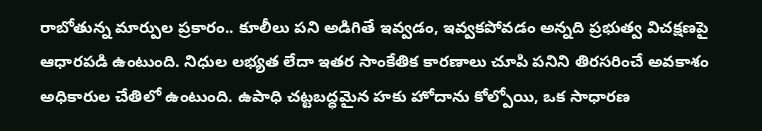రాబోతున్న మార్పుల ప్రకారం.. కూలీలు పని అడిగితే ఇవ్వడం, ఇవ్వకపోవడం అన్నది ప్రభుత్వ విచక్షణపై ఆధారపడి ఉంటుంది. నిధుల లభ్యత లేదా ఇతర సాంకేతిక కారణాలు చూపి పనిని తిరసరించే అవకాశం అధికారుల చేతిలో ఉంటుంది. ఉపాధి చట్టబద్ధమైన హకు హోదాను కోల్పోయి, ఒక సాధారణ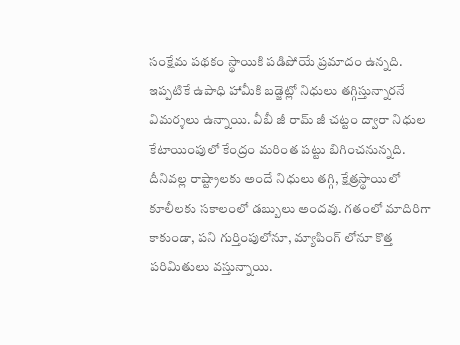సంక్షేమ పథకం స్థాయికి పడిపోయే ప్రమాదం ఉన్నది.
ఇప్పటికే ఉపాధి హామీకి బడ్జెట్లో నిధులు తగ్గిస్తున్నారనే విమర్శలు ఉన్నాయి. వీబీ జీ రామ్ జీ చట్టం ద్వారా నిధుల కేటాయింపులో కేంద్రం మరింత పట్టు బిగించనున్నది. దీనివల్ల రాష్ట్రాలకు అందే నిధులు తగ్గి, క్షేత్రస్థాయిలో కూలీలకు సకాలంలో డబ్బులు అందవు. గతంలో మాదిరిగా కాకుండా, పని గుర్తింపులోనూ, మ్యాపింగ్ లోనూ కొత్త పరిమితులు వస్తున్నాయి.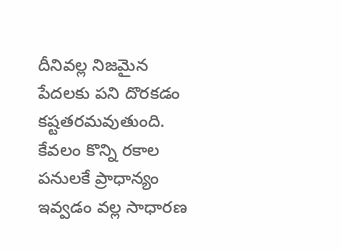దీనివల్ల నిజమైన పేదలకు పని దొరకడం కష్టతరమవుతుంది. కేవలం కొన్ని రకాల పనులకే ప్రాధాన్యం ఇవ్వడం వల్ల సాధారణ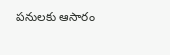పనులకు ఆసారం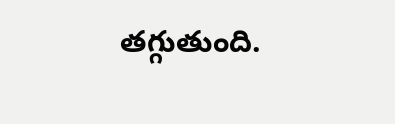తగ్గుతుంది.